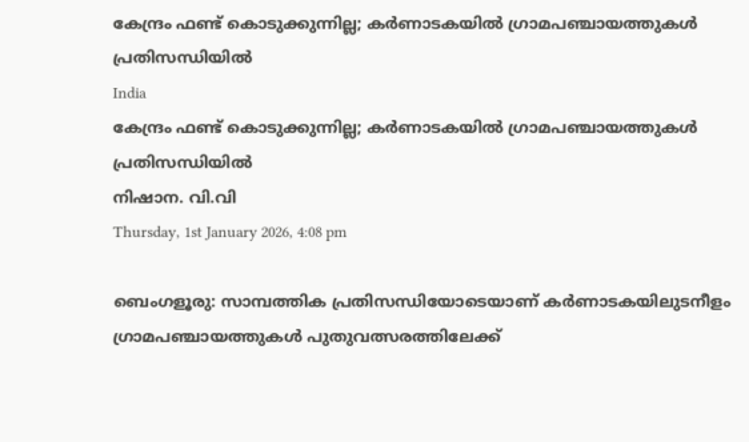കേന്ദ്രം ഫണ്ട് കൊടുക്കുന്നില്ല; കര്‍ണാടകയില്‍ ഗ്രാമപഞ്ചായത്തുകള്‍ പ്രതിസന്ധിയില്‍
India
കേന്ദ്രം ഫണ്ട് കൊടുക്കുന്നില്ല; കര്‍ണാടകയില്‍ ഗ്രാമപഞ്ചായത്തുകള്‍ പ്രതിസന്ധിയില്‍
നിഷാന. വി.വി
Thursday, 1st January 2026, 4:08 pm

ബെംഗളൂരു: സാമ്പത്തിക പ്രതിസന്ധിയോടെയാണ് കര്‍ണാടകയിലുടനീളം ഗ്രാമപഞ്ചായത്തുകള്‍ പുതുവത്സരത്തിലേക്ക്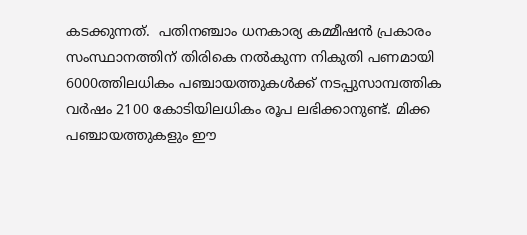കടക്കുന്നത്.  പതിനഞ്ചാം ധനകാര്യ കമ്മീഷന്‍ പ്രകാരം സംസ്ഥാനത്തിന് തിരികെ നല്‍കുന്ന നികുതി പണമായി 6000ത്തിലധികം പഞ്ചായത്തുകള്‍ക്ക് നടപ്പുസാമ്പത്തിക വര്‍ഷം 2100 കോടിയിലധികം രൂപ ലഭിക്കാനുണ്ട്. മിക്ക പഞ്ചായത്തുകളും ഈ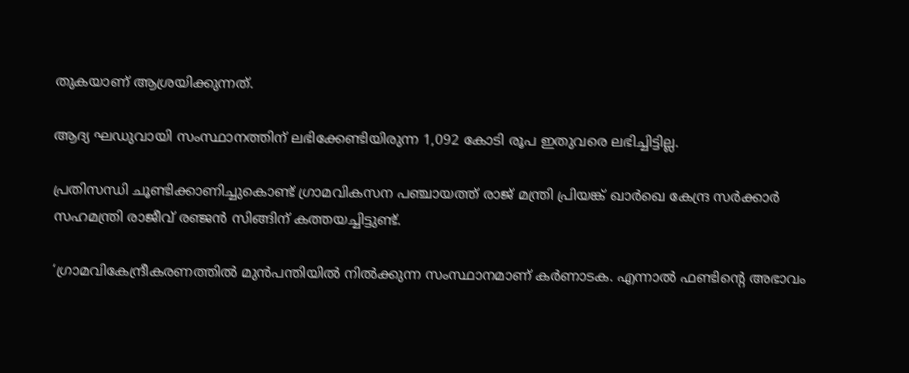തുകയാണ് ആശ്രയിക്കുന്നത്.

ആദ്യ ഘഡുവായി സംസ്ഥാനത്തിന് ലഭിക്കേണ്ടിയിരുന്ന 1,092 കോടി രൂപ ഇതുവരെ ലഭിച്ചിട്ടില്ല.

പ്രതിസന്ധി ചൂണ്ടിക്കാണിച്ചുകൊണ്ട് ഗ്രാമവികസന പഞ്ചായത്ത് രാജ് മന്ത്രി പ്രിയങ്ക് ഖാര്‍ഖെ കേന്ദ്ര സര്‍ക്കാര്‍ സഹമന്ത്രി രാജീവ് രഞ്ജന്‍ സിങ്ങിന് കത്തയച്ചിട്ടുണ്ട്.

‘ഗ്രാമവികേന്ദ്രീകരണത്തില്‍ മുന്‍പന്തിയില്‍ നില്‍ക്കുന്ന സംസ്ഥാനമാണ് കര്‍ണാടക. എന്നാല്‍ ഫണ്ടിന്റെ അഭാവം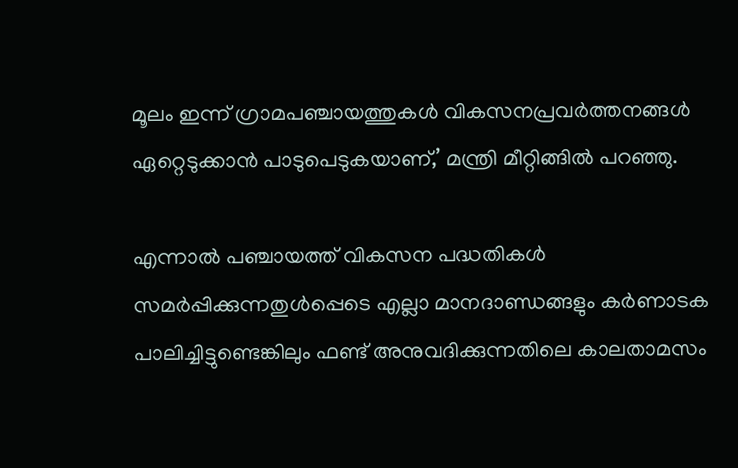മൂലം ഇന്ന് ഗ്രാമപഞ്ചായത്തുകള്‍ വികസനപ്രവര്‍ത്തനങ്ങള്‍ ഏറ്റെടുക്കാന്‍ പാടുപെടുകയാണ്,’ മന്ത്രി മീറ്റിങ്ങില്‍ പറഞ്ഞു.

എന്നാല്‍ പഞ്ചായത്ത് വികസന പദ്ധതികള്‍ സമര്‍പ്പിക്കുന്നതുള്‍പ്പെടെ എല്ലാ മാനദാണ്ഡങ്ങളും കര്‍ണാടക പാലിച്ചിട്ടുണ്ടെങ്കിലും ഫണ്ട് അനുവദിക്കുന്നതിലെ കാലതാമസം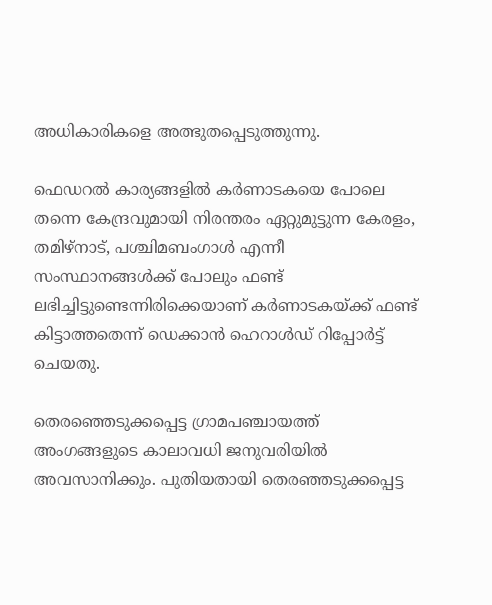അധികാരികളെ അത്ഭുതപ്പെടുത്തുന്നു.

ഫെഡറല്‍ കാര്യങ്ങളില്‍ കര്‍ണാടകയെ പോലെ തന്നെ കേന്ദ്രവുമായി നിരന്തരം ഏറ്റുമുട്ടുന്ന കേരളം, തമിഴ്‌നാട്, പശ്ചിമബംഗാള്‍ എന്നീ സംസ്ഥാനങ്ങള്‍ക്ക് പോലും ഫണ്ട് ലഭിച്ചിട്ടുണ്ടെന്നിരിക്കെയാണ് കര്‍ണാടകയ്ക്ക് ഫണ്ട് കിട്ടാത്തതെന്ന് ഡെക്കാന്‍ ഹെറാള്‍ഡ് റിപ്പോര്‍ട്ട് ചെയതു.

തെരഞ്ഞെടുക്കപ്പെട്ട ഗ്രാമപഞ്ചായത്ത് അംഗങ്ങളുടെ കാലാവധി ജനുവരിയില്‍ അവസാനിക്കും. പുതിയതായി തെരഞ്ഞടുക്കപ്പെട്ട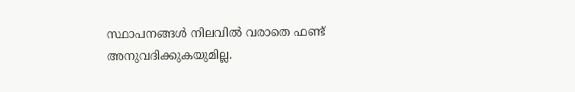സ്ഥാപനങ്ങള്‍ നിലവില്‍ വരാതെ ഫണ്ട് അനുവദിക്കുകയുമില്ല.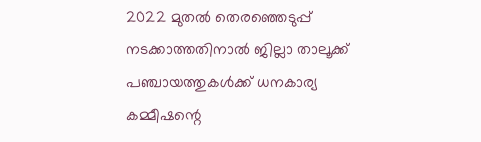2022 മുതല്‍ തെരഞ്ഞെടുപ്പ് നടക്കാത്തതിനാല്‍ ജില്ലാ താലൂക്ക് പഞ്ചായത്തുകള്‍ക്ക് ധനകാര്യ കമ്മീഷന്റെ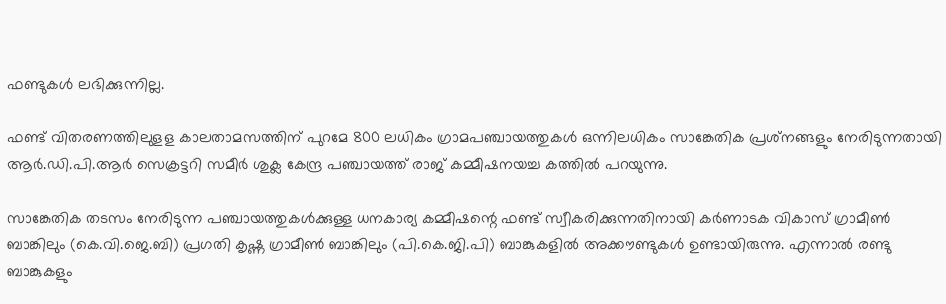ഫണ്ടുകള്‍ ലഭിക്കുന്നില്ല.

ഫണ്ട് വിതരണത്തിലുളള കാലതാമസത്തിന് പുറമേ 800 ലധികം ഗ്രാമപഞ്ചായത്തുകള്‍ ഒന്നിലധികം സാങ്കേതിക പ്രശ്‌നങ്ങളും നേരിടുന്നതായി ആര്‍.ഡി.പി.ആര്‍ സെക്രട്ടറി സമീര്‍ ശുക്ല കേന്ദ്ര പഞ്ചായത്ത് രാജ് കമ്മീഷനയച്ച കത്തില്‍ പറയുന്നു.

സാങ്കേതിക തടസം നേരിടുന്ന പഞ്ചായത്തുകള്‍ക്കുള്ള ധനകാര്യ കമ്മീഷന്റെ ഫണ്ട് സ്വീകരിക്കുന്നതിനായി കര്‍ണാടക വികാസ് ഗ്രാമീണ്‍ ബാങ്കിലും (കെ.വി.ജെ.ബി) പ്രഗതി കൃഷ്ണ ഗ്രാമീണ്‍ ബാങ്കിലും (പി.കെ.ജി.പി) ബാങ്കുകളില്‍ അക്കൗണ്ടുകള്‍ ഉണ്ടായിരുന്നു. എന്നാല്‍ രണ്ടു ബാങ്കുകളും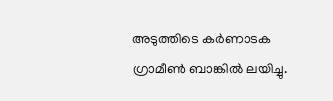അടുത്തിടെ കര്‍ണാടക ഗ്രാമീണ്‍ ബാങ്കില്‍ ലയിച്ചു.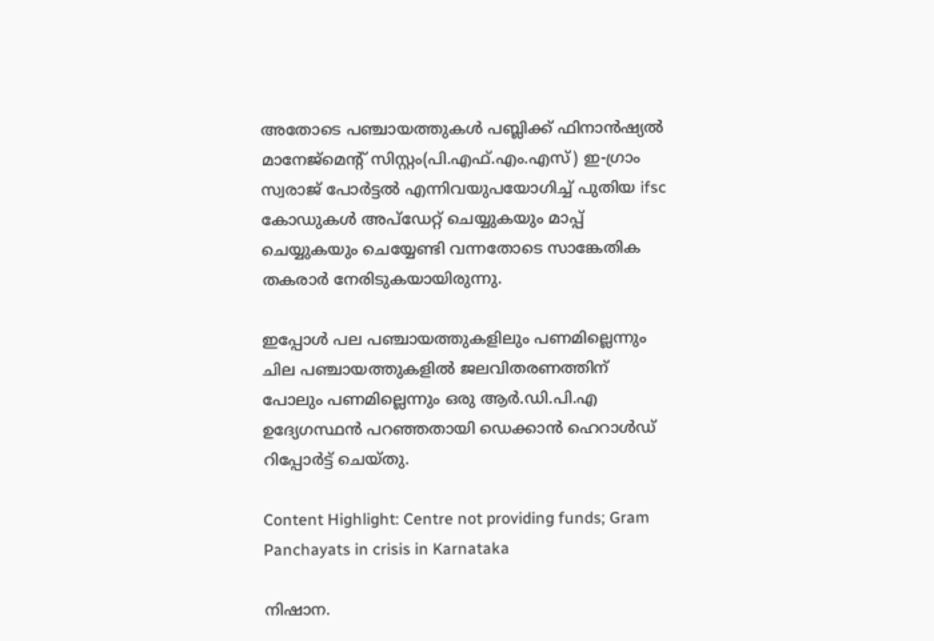അതോടെ പഞ്ചായത്തുകള്‍ പബ്ലിക്ക് ഫിനാന്‍ഷ്യല്‍ മാനേജ്‌മെന്റ് സിസ്റ്റം(പി.എഫ്.എം.എസ്) ഇ-ഗ്രാം സ്വരാജ് പോര്‍ട്ടല്‍ എന്നിവയുപയോഗിച്ച് പുതിയ ifsc കോഡുകള്‍ അപ്‌ഡേറ്റ് ചെയ്യുകയും മാപ്പ് ചെയ്യുകയും ചെയ്യേണ്ടി വന്നതോടെ സാങ്കേതിക തകരാര്‍ നേരിടുകയായിരുന്നു.

ഇപ്പോള്‍ പല പഞ്ചായത്തുകളിലും പണമില്ലെന്നും ചില പഞ്ചായത്തുകളില്‍ ജലവിതരണത്തിന് പോലും പണമില്ലെന്നും ഒരു ആര്‍.ഡി.പി.എ ഉദ്യേഗസ്ഥന്‍ പറഞ്ഞതായി ഡെക്കാന്‍ ഹെറാള്‍ഡ് റിപ്പോര്‍ട്ട് ചെയ്തു.

Content Highlight: Centre not providing funds; Gram Panchayats in crisis in Karnataka

നിഷാന.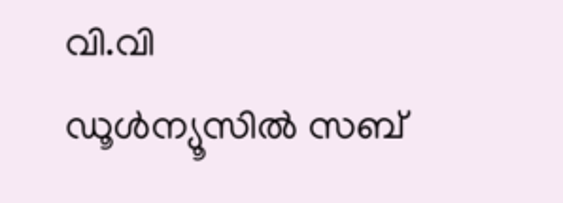വി.വി
ഡൂള്‍ന്യൂസില്‍ സബ്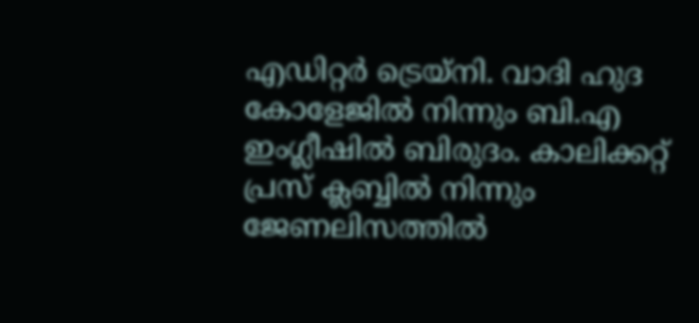എഡിറ്റര്‍ ട്രെയ്‌നി. വാദി ഹുദ കോളേജില്‍ നിന്നും ബി.എ ഇംഗ്ലീഷില്‍ ബിരുദം. കാലിക്കറ്റ് പ്രസ് ക്ലബ്ബില്‍ നിന്നും ജേണലിസത്തില്‍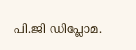പി.ജി ഡിപ്ലോമ.